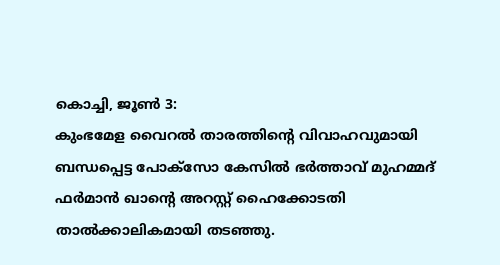കൊച്ചി, ജൂൺ 3:
കുംഭമേള വൈറൽ താരത്തിന്റെ വിവാഹവുമായി ബന്ധപ്പെട്ട പോക്സോ കേസിൽ ഭർത്താവ് മുഹമ്മദ് ഫർമാൻ ഖാന്റെ അറസ്റ്റ് ഹൈക്കോടതി താൽക്കാലികമായി തടഞ്ഞു.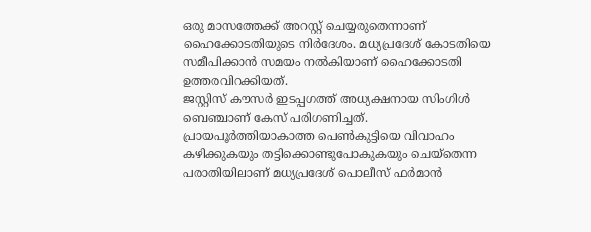ഒരു മാസത്തേക്ക് അറസ്റ്റ് ചെയ്യരുതെന്നാണ് ഹൈക്കോടതിയുടെ നിർദേശം. മധ്യപ്രദേശ് കോടതിയെ സമീപിക്കാൻ സമയം നൽകിയാണ് ഹൈക്കോടതി ഉത്തരവിറക്കിയത്.
ജസ്റ്റിസ് കൗസർ ഇടപ്പഗത്ത് അധ്യക്ഷനായ സിംഗിൾ ബെഞ്ചാണ് കേസ് പരിഗണിച്ചത്. പ്രായപൂർത്തിയാകാത്ത പെൺകുട്ടിയെ വിവാഹം കഴിക്കുകയും തട്ടിക്കൊണ്ടുപോകുകയും ചെയ്തെന്ന പരാതിയിലാണ് മധ്യപ്രദേശ് പൊലീസ് ഫർമാൻ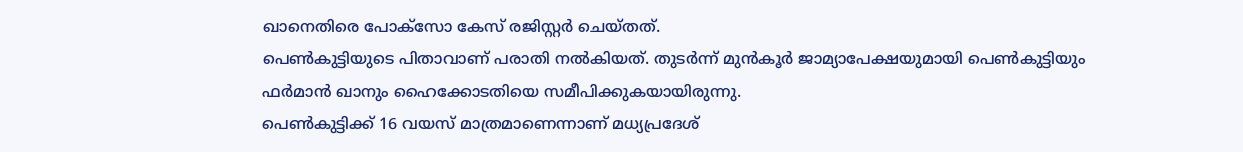ഖാനെതിരെ പോക്സോ കേസ് രജിസ്റ്റർ ചെയ്തത്.
പെൺകുട്ടിയുടെ പിതാവാണ് പരാതി നൽകിയത്. തുടർന്ന് മുൻകൂർ ജാമ്യാപേക്ഷയുമായി പെൺകുട്ടിയും ഫർമാൻ ഖാനും ഹൈക്കോടതിയെ സമീപിക്കുകയായിരുന്നു.
പെൺകുട്ടിക്ക് 16 വയസ് മാത്രമാണെന്നാണ് മധ്യപ്രദേശ്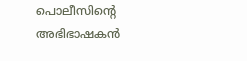പൊലീസിന്റെ അഭിഭാഷകൻ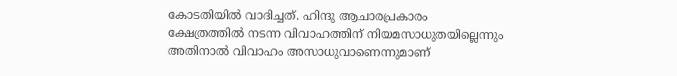കോടതിയിൽ വാദിച്ചത്. ഹിന്ദു ആചാരപ്രകാരം ക്ഷേത്രത്തിൽ നടന്ന വിവാഹത്തിന് നിയമസാധുതയില്ലെന്നും അതിനാൽ വിവാഹം അസാധുവാണെന്നുമാണ്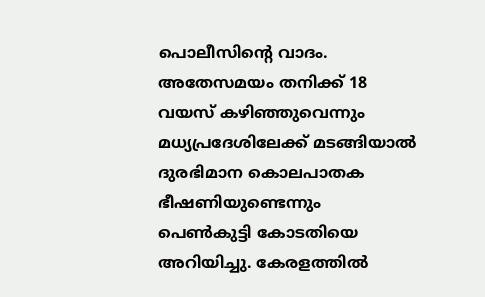പൊലീസിന്റെ വാദം.
അതേസമയം തനിക്ക് 18 വയസ് കഴിഞ്ഞുവെന്നും മധ്യപ്രദേശിലേക്ക് മടങ്ങിയാൽ ദുരഭിമാന കൊലപാതക ഭീഷണിയുണ്ടെന്നും പെൺകുട്ടി കോടതിയെ അറിയിച്ചു. കേരളത്തിൽ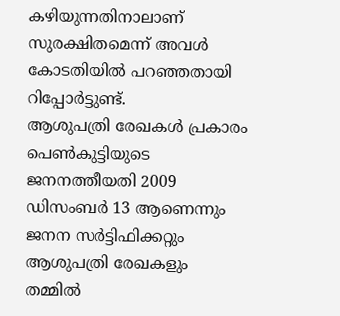കഴിയുന്നതിനാലാണ് സുരക്ഷിതമെന്ന് അവൾ കോടതിയിൽ പറഞ്ഞതായി റിപ്പോർട്ടുണ്ട്.
ആശുപത്രി രേഖകൾ പ്രകാരം പെൺകുട്ടിയുടെ ജനനത്തീയതി 2009 ഡിസംബർ 13 ആണെന്നും ജനന സർട്ടിഫിക്കറ്റും ആശുപത്രി രേഖകളും തമ്മിൽ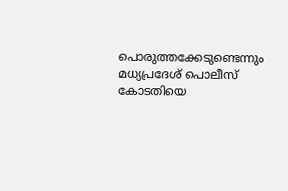പൊരുത്തക്കേടുണ്ടെന്നും മധ്യപ്രദേശ് പൊലീസ് കോടതിയെ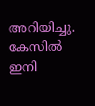അറിയിച്ചു. കേസിൽ ഇനി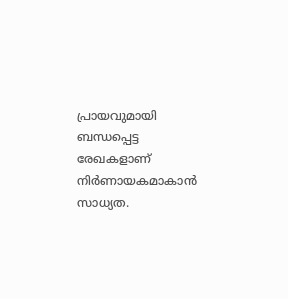പ്രായവുമായി ബന്ധപ്പെട്ട രേഖകളാണ് നിർണായകമാകാൻ സാധ്യത.